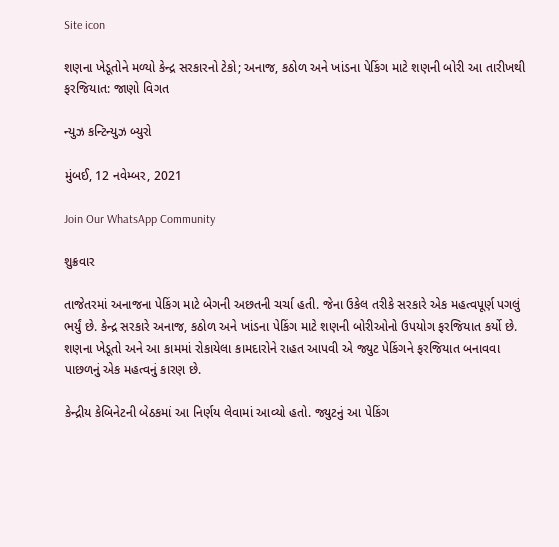Site icon

શણના ખેડૂતોને મળ્યો કેન્દ્ર સરકારનો ટેકો; અનાજ, કઠોળ અને ખાંડના પેકિંગ માટે શણની બોરી આ તારીખથી ફરજિયાત: જાણો વિગત

ન્યુઝ કન્ટિન્યુઝ બ્યુરો

મુંબઈ, 12 નવેમ્બર, 2021

Join Our WhatsApp Community

શુક્રવાર

તાજેતરમાં અનાજના પેકિંગ માટે બેગની અછતની ચર્ચા હતી. જેના ઉકેલ તરીકે સરકારે એક મહત્વપૂર્ણ પગલું ભર્યું છે. કેન્દ્ર સરકારે અનાજ, કઠોળ અને ખાંડના પેકિંગ માટે શણની બોરીઓનો ઉપયોગ ફરજિયાત કર્યો છે. શણના ખેડૂતો અને આ કામમાં રોકાયેલા કામદારોને રાહત આપવી એ જ્યુટ પેકિંગને ફરજિયાત બનાવવા પાછળનું એક મહત્વનું કારણ છે.

કેન્દ્રીય કેબિનેટની બેઠકમાં આ નિર્ણય લેવામાં આવ્યો હતો. જ્યુટનું આ પેકિંગ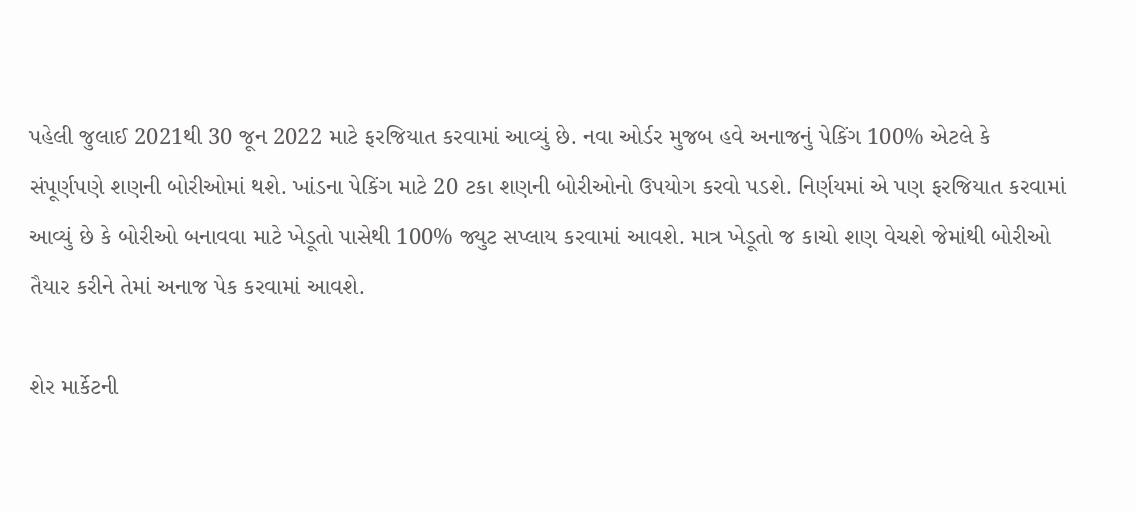પહેલી જુલાઈ 2021થી 30 જૂન 2022 માટે ફરજિયાત કરવામાં આવ્યું છે. નવા ઓર્ડર મુજબ હવે અનાજનું પેકિંગ 100% એટલે કે સંપૂર્ણપણે શણની બોરીઓમાં થશે. ખાંડના પેકિંગ માટે 20 ટકા શણની બોરીઓનો ઉપયોગ કરવો પડશે. નિર્ણયમાં એ પણ ફરજિયાત કરવામાં આવ્યું છે કે બોરીઓ બનાવવા માટે ખેડૂતો પાસેથી 100% જ્યુટ સપ્લાય કરવામાં આવશે. માત્ર ખેડૂતો જ કાચો શણ વેચશે જેમાંથી બોરીઓ તૈયાર કરીને તેમાં અનાજ પેક કરવામાં આવશે.

શેર માર્કેટની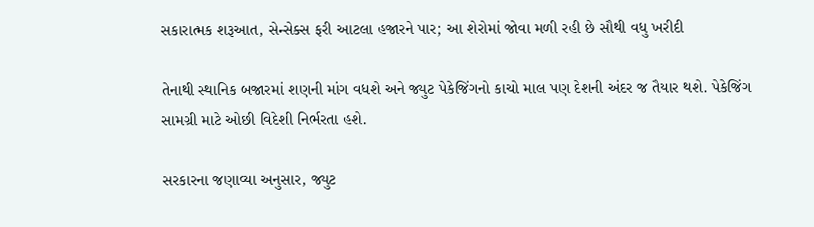સકારાત્મક શરૂઆત, સેન્સેક્સ ફરી આટલા હજારને પાર; આ શેરોમાં જોવા મળી રહી છે સૌથી વધુ ખરીદી

તેનાથી સ્થાનિક બજારમાં શણની માંગ વધશે અને જ્યુટ પેકેજિંગનો કાચો માલ પણ દેશની અંદર જ તૈયાર થશે. પેકેજિંગ સામગ્રી માટે ઓછી વિદેશી નિર્ભરતા હશે.

સરકારના જણાવ્યા અનુસાર, જ્યુટ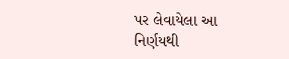પર લેવાયેલા આ નિર્ણયથી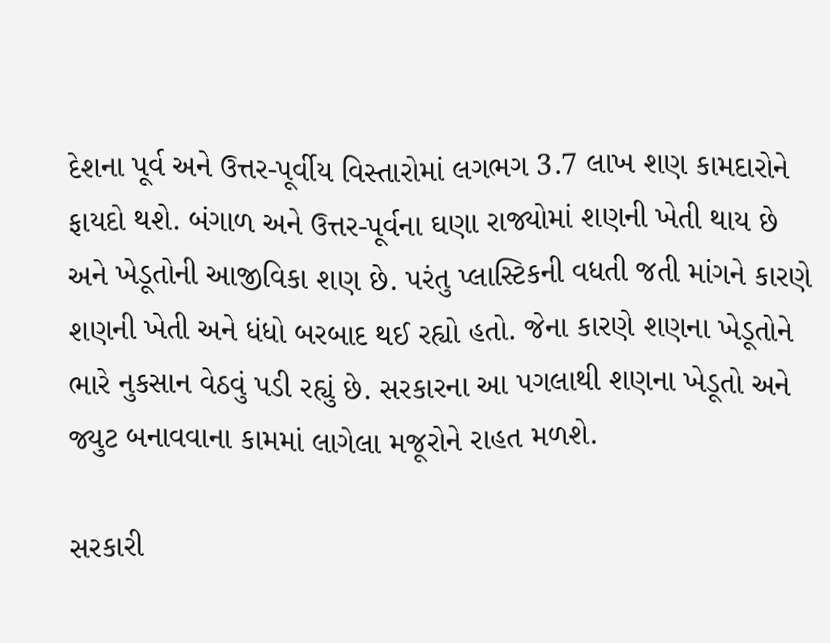દેશના પૂર્વ અને ઉત્તર-પૂર્વીય વિસ્તારોમાં લગભગ 3.7 લાખ શણ કામદારોને ફાયદો થશે. બંગાળ અને ઉત્તર-પૂર્વના ઘણા રાજ્યોમાં શણની ખેતી થાય છે અને ખેડૂતોની આજીવિકા શણ છે. પરંતુ પ્લાસ્ટિકની વધતી જતી માંગને કારણે શણની ખેતી અને ધંધો બરબાદ થઈ રહ્યો હતો. જેના કારણે શણના ખેડૂતોને ભારે નુકસાન વેઠવું પડી રહ્યું છે. સરકારના આ પગલાથી શણના ખેડૂતો અને જ્યુટ બનાવવાના કામમાં લાગેલા મજૂરોને રાહત મળશે.

સરકારી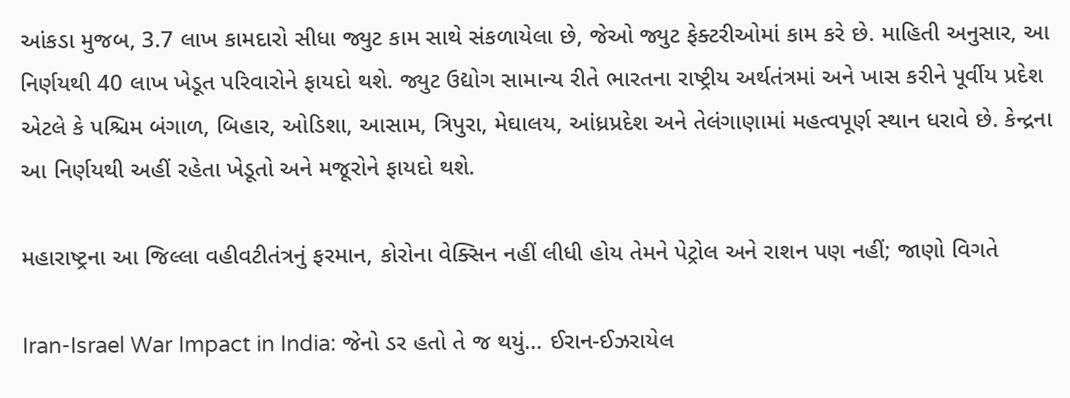આંકડા મુજબ, 3.7 લાખ કામદારો સીધા જ્યુટ કામ સાથે સંકળાયેલા છે, જેઓ જ્યુટ ફેક્ટરીઓમાં કામ કરે છે. માહિતી અનુસાર, આ નિર્ણયથી 40 લાખ ખેડૂત પરિવારોને ફાયદો થશે. જ્યુટ ઉદ્યોગ સામાન્ય રીતે ભારતના રાષ્ટ્રીય અર્થતંત્રમાં અને ખાસ કરીને પૂર્વીય પ્રદેશ એટલે કે પશ્ચિમ બંગાળ, બિહાર, ઓડિશા, આસામ, ત્રિપુરા, મેઘાલય, આંધ્રપ્રદેશ અને તેલંગાણામાં મહત્વપૂર્ણ સ્થાન ધરાવે છે. કેન્દ્રના આ નિર્ણયથી અહીં રહેતા ખેડૂતો અને મજૂરોને ફાયદો થશે.

મહારાષ્ટ્રના આ જિલ્લા વહીવટીતંત્રનું ફરમાન, કોરોના વેક્સિન નહીં લીધી હોય તેમને પેટ્રોલ અને રાશન પણ નહીં; જાણો વિગતે

Iran-Israel War Impact in India: જેનો ડર હતો તે જ થયું… ઈરાન-ઈઝરાયેલ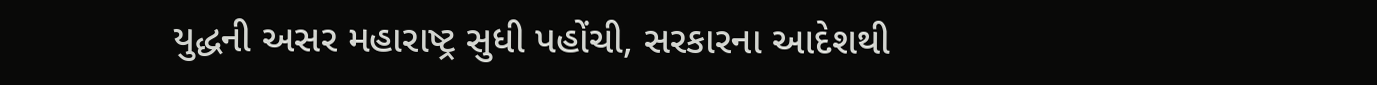યુદ્ધની અસર મહારાષ્ટ્ર સુધી પહોંચી, સરકારના આદેશથી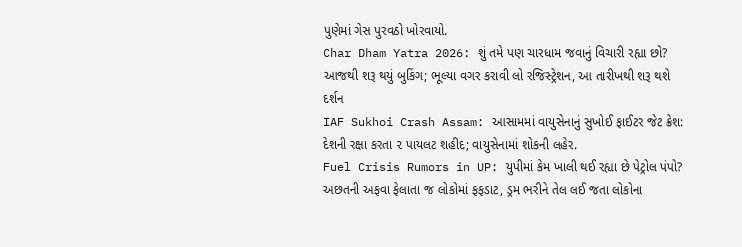પુણેમાં ગેસ પુરવઠો ખોરવાયો.
Char Dham Yatra 2026: શું તમે પણ ચારધામ જવાનું વિચારી રહ્યા છો? આજથી શરૂ થયું બુકિંગ; ભૂલ્યા વગર કરાવી લો રજિસ્ટ્રેશન, આ તારીખથી શરૂ થશે દર્શન
IAF Sukhoi Crash Assam: આસામમાં વાયુસેનાનું સુખોઈ ફાઈટર જેટ ક્રેશ: દેશની રક્ષા કરતા ૨ પાયલટ શહીદ; વાયુસેનામાં શોકની લહેર.
Fuel Crisis Rumors in UP: યુપીમાં કેમ ખાલી થઈ રહ્યા છે પેટ્રોલ પંપો? અછતની અફવા ફેલાતા જ લોકોમાં ફફડાટ, ડ્રમ ભરીને તેલ લઈ જતા લોકોના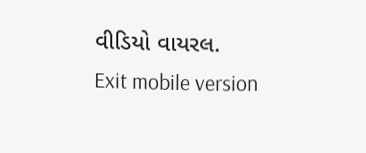વીડિયો વાયરલ.
Exit mobile version